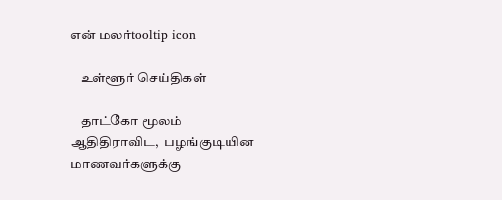என் மலர்tooltip icon

    உள்ளூர் செய்திகள்

    தாட்கோ மூலம் ஆதிதிராவிட,  பழங்குடியின மாணவர்களுக்கு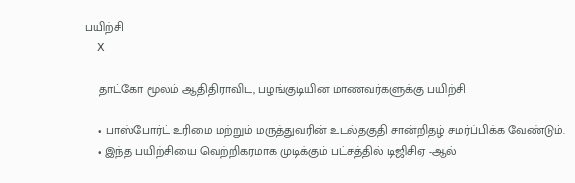பயிற்சி
    X

    தாட்கோ மூலம் ஆதிதிராவிட, பழங்குடியின மாணவர்களுக்கு பயிற்சி

    • பாஸ்போர்ட் உரிமை மற்றும் மருத்துவரின் உடல்தகுதி சான்றிதழ் சமர்ப்பிக்க வேண்டும்.
    • இந்த பயிற்சியை வெற்றிகரமாக முடிக்கும் பட்சத்தில் டிஜிசிஏ -ஆல்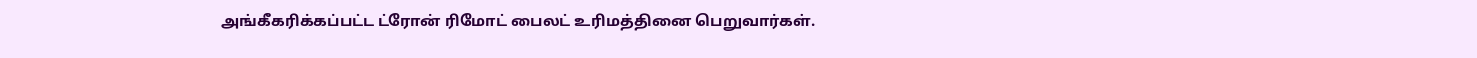அங்கீகரிக்கப்பட்ட ட்ரோன் ரிமோட் பைலட் உரிமத்தினை பெறுவார்கள்.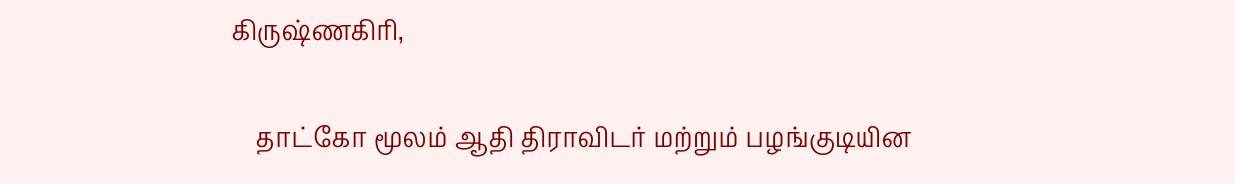கிருஷ்ணகிரி,

    தாட்கோ மூலம் ஆதி திராவிடர் மற்றும் பழங்குடியின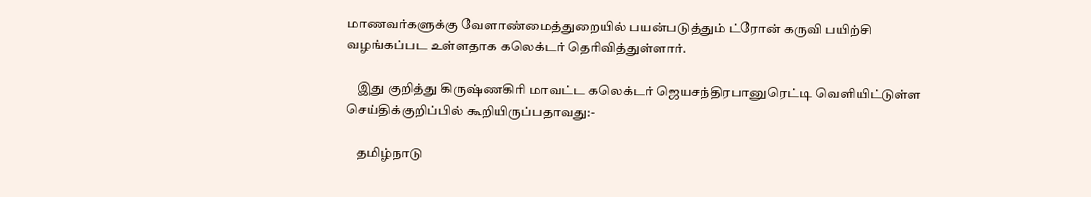மாணவர்களுக்கு வேளாண்மைத்துறையில் பயன்படுத்தும் ட்ரோன் கருவி பயிற்சி வழங்கப்பட உள்ளதாக கலெக்டர் தெரிவித்துள்ளார்.

    இது குறித்து கிருஷ்ணகிரி மாவட்ட கலெக்டர் ஜெயசந்திரபானுரெட்டி வெளியிட்டுள்ள செய்திக்குறிப்பில் கூறியிருப்பதாவது:-

    தமிழ்நாடு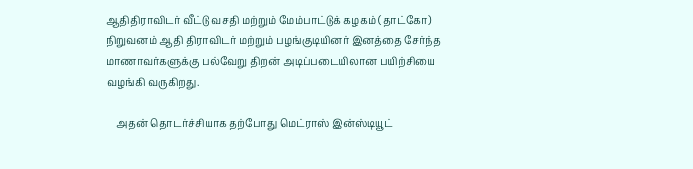ஆதிதிராவிடர் வீட்டு வசதி மற்றும் மேம்பாட்டுக் கழகம் (தாட்கோ) நிறுவனம் ஆதி திராவிடர் மற்றும் பழங்குடியினர் இனத்தை சேர்ந்த மாணாவர்களுக்கு பல்வேறு திறன் அடிப்படையிலான பயிற்சியை வழங்கி வருகிறது.

    அதன் தொடர்ச்சியாக தற்போது மெட்ராஸ் இன்ஸ்டியூட்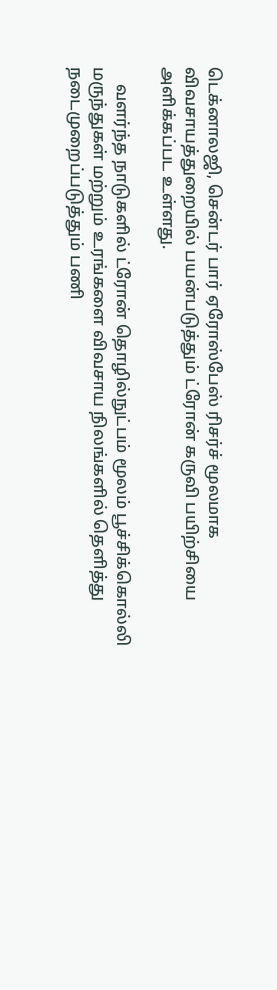டெக்னாலஜி, சென்டர் பார் ஏரோஸ்பேஸ் ரிசர்ச் மூலமாக விவசாயத்துறையில் பயன்படுத்தும் ட்ரோன் கருவி பயிற்சியை அளிக்கப்பட உள்ளது.

    வளர்ந்த நாடுகளில் ட்ரோன் தொழில்நுட்பம் மூலம் பூச்சிக்கொல்லி மருந்துகள் மற்றும் உரங்களை விவசாய நிலங்களில் தெளித்து நடைமுறைப்படுத்தும் பணி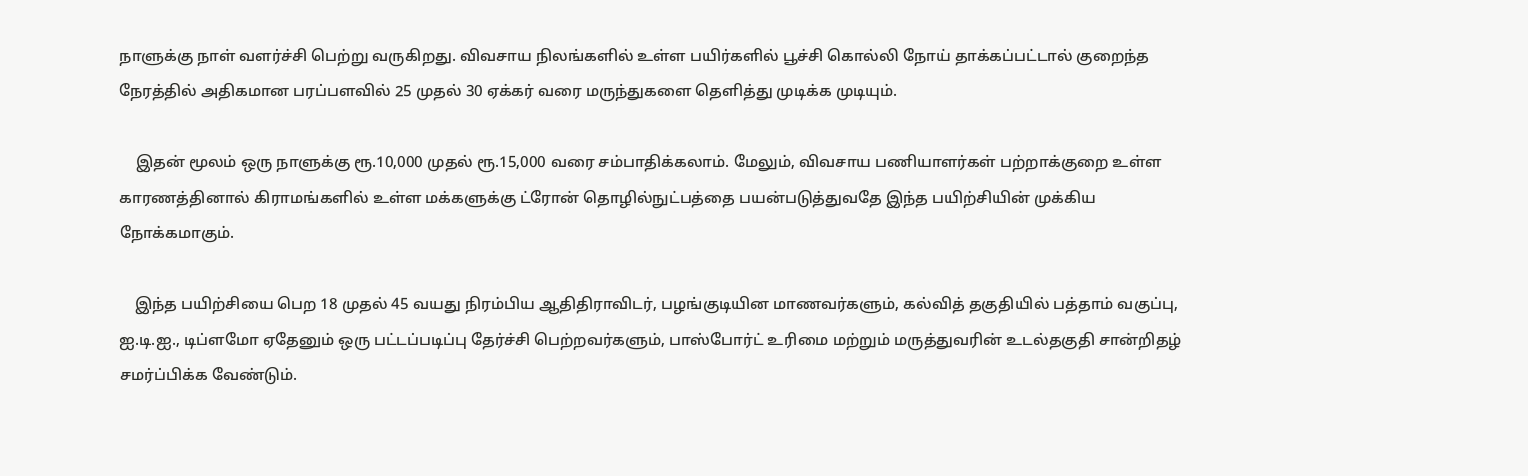நாளுக்கு நாள் வளர்ச்சி பெற்று வருகிறது. விவசாய நிலங்களில் உள்ள பயிர்களில் பூச்சி கொல்லி நோய் தாக்கப்பட்டால் குறைந்த நேரத்தில் அதிகமான பரப்பளவில் 25 முதல் 30 ஏக்கர் வரை மருந்துகளை தெளித்து முடிக்க முடியும்.

    இதன் மூலம் ஒரு நாளுக்கு ரூ.10,000 முதல் ரூ.15,000 வரை சம்பாதிக்கலாம். மேலும், விவசாய பணியாளர்கள் பற்றாக்குறை உள்ள காரணத்தினால் கிராமங்களில் உள்ள மக்களுக்கு ட்ரோன் தொழில்நுட்பத்தை பயன்படுத்துவதே இந்த பயிற்சியின் முக்கிய நோக்கமாகும்.

    இந்த பயிற்சியை பெற 18 முதல் 45 வயது நிரம்பிய ஆதிதிராவிடர், பழங்குடியின மாணவர்களும், கல்வித் தகுதியில் பத்தாம் வகுப்பு, ஐ.டி.ஐ., டிப்ளமோ ஏதேனும் ஒரு பட்டப்படிப்பு தேர்ச்சி பெற்றவர்களும், பாஸ்போர்ட் உரிமை மற்றும் மருத்துவரின் உடல்தகுதி சான்றிதழ் சமர்ப்பிக்க வேண்டும்.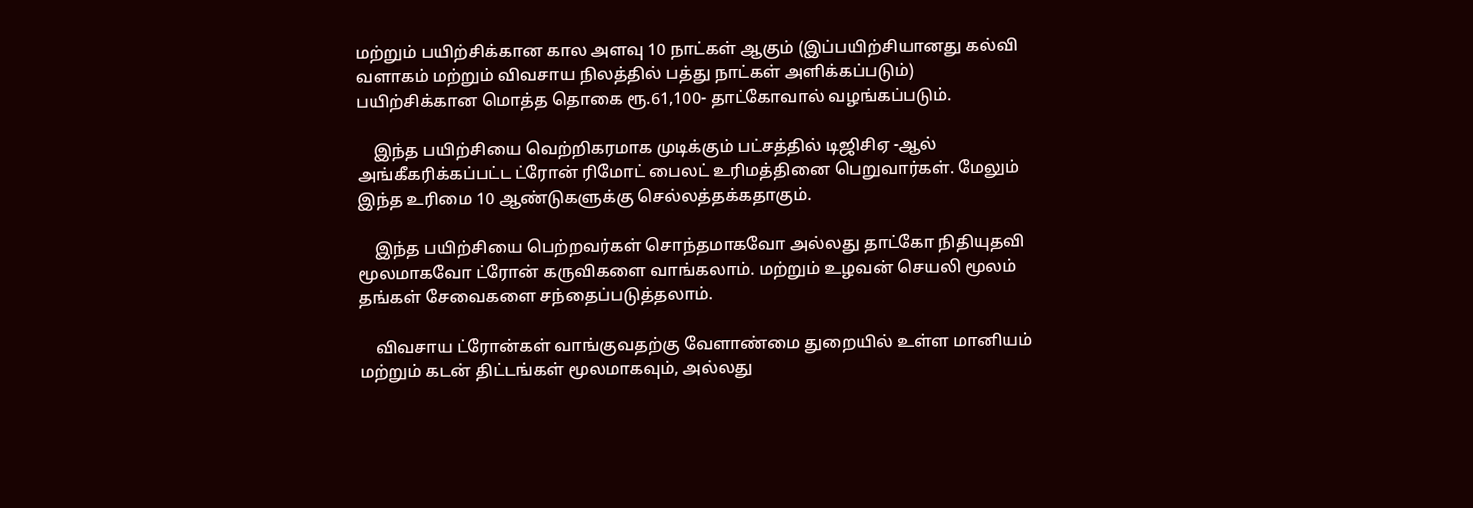மற்றும் பயிற்சிக்கான கால அளவு 10 நாட்கள் ஆகும் (இப்பயிற்சியானது கல்வி வளாகம் மற்றும் விவசாய நிலத்தில் பத்து நாட்கள் அளிக்கப்படும்) பயிற்சிக்கான மொத்த தொகை ரூ.61,100- தாட்கோவால் வழங்கப்படும்.

    இந்த பயிற்சியை வெற்றிகரமாக முடிக்கும் பட்சத்தில் டிஜிசிஏ -ஆல் அங்கீகரிக்கப்பட்ட ட்ரோன் ரிமோட் பைலட் உரிமத்தினை பெறுவார்கள். மேலும் இந்த உரிமை 10 ஆண்டுகளுக்கு செல்லத்தக்கதாகும்.

    இந்த பயிற்சியை பெற்றவர்கள் சொந்தமாகவோ அல்லது தாட்கோ நிதியுதவி மூலமாகவோ ட்ரோன் கருவிகளை வாங்கலாம். மற்றும் உழவன் செயலி மூலம் தங்கள் சேவைகளை சந்தைப்படுத்தலாம்.

    விவசாய ட்ரோன்கள் வாங்குவதற்கு வேளாண்மை துறையில் உள்ள மானியம் மற்றும் கடன் திட்டங்கள் மூலமாகவும், அல்லது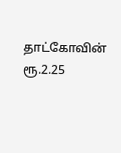தாட்கோவின் ரூ.2.25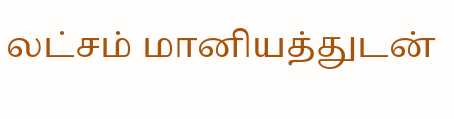லட்சம் மானியத்துடன்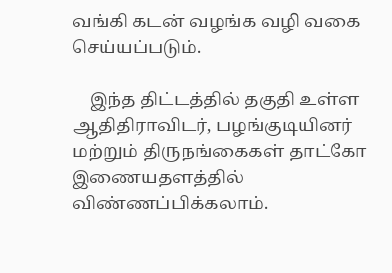வங்கி கடன் வழங்க வழி வகை செய்யப்படும்.

    இந்த திட்டத்தில் தகுதி உள்ள ஆதிதிராவிடர், பழங்குடியினர் மற்றும் திருநங்கைகள் தாட்கோ இணையதளத்தில் விண்ணப்பிக்கலாம்.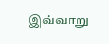இவ்வாறு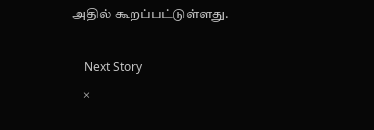அதில் கூறப்பட்டுள்ளது.

    Next Story
    ×